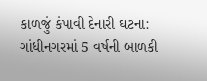કાળજું કંપાવી દેનારી ઘટના: ગાંધીનગરમાં 5 વર્ષની બાળકી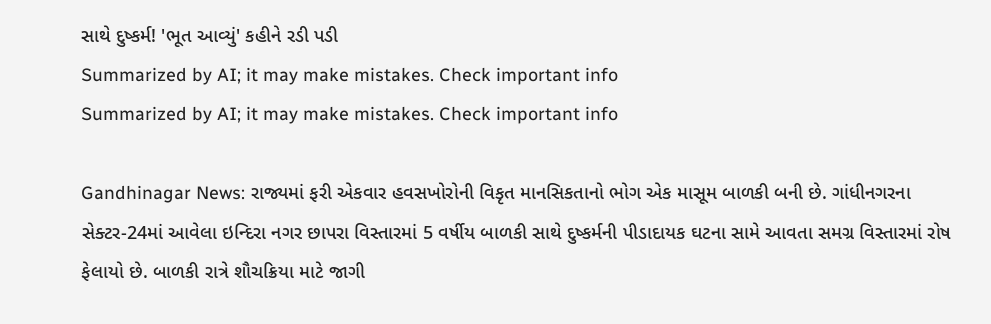સાથે દુષ્કર્મ! 'ભૂત આવ્યું' કહીને રડી પડી
Summarized by AI; it may make mistakes. Check important info
Summarized by AI; it may make mistakes. Check important info

Gandhinagar News: રાજ્યમાં ફરી એકવાર હવસખોરોની વિકૃત માનસિકતાનો ભોગ એક માસૂમ બાળકી બની છે. ગાંધીનગરના સેક્ટર-24માં આવેલા ઇન્દિરા નગર છાપરા વિસ્તારમાં 5 વર્ષીય બાળકી સાથે દુષ્કર્મની પીડાદાયક ઘટના સામે આવતા સમગ્ર વિસ્તારમાં રોષ ફેલાયો છે. બાળકી રાત્રે શૌચક્રિયા માટે જાગી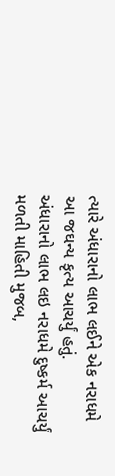ત્યારે અંધારાનો લાભ લઈને એક નરાધમે આ જઘન્ય કૃત્ય આચર્યું હતું.
અંધારાનો લાભ લઇ નરાધમે દુષ્કર્મ આચર્યું
મળતી માહિતી મુજબ,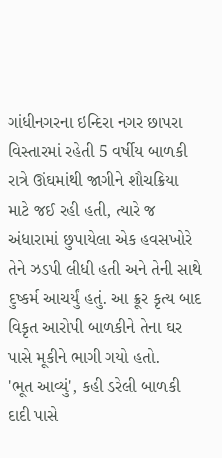ગાંધીનગરના ઇન્દિરા નગર છાપરા વિસ્તારમાં રહેતી 5 વર્ષીય બાળકી રાત્રે ઊંઘમાંથી જાગીને શૌચક્રિયા માટે જઈ રહી હતી, ત્યારે જ અંધારામાં છુપાયેલા એક હવસખોરે તેને ઝડપી લીધી હતી અને તેની સાથે દુષ્કર્મ આચર્યું હતું. આ ક્રૂર કૃત્ય બાદ વિકૃત આરોપી બાળકીને તેના ઘર પાસે મૂકીને ભાગી ગયો હતો.
'ભૂત આવ્યું', કહી ડરેલી બાળકી દાદી પાસે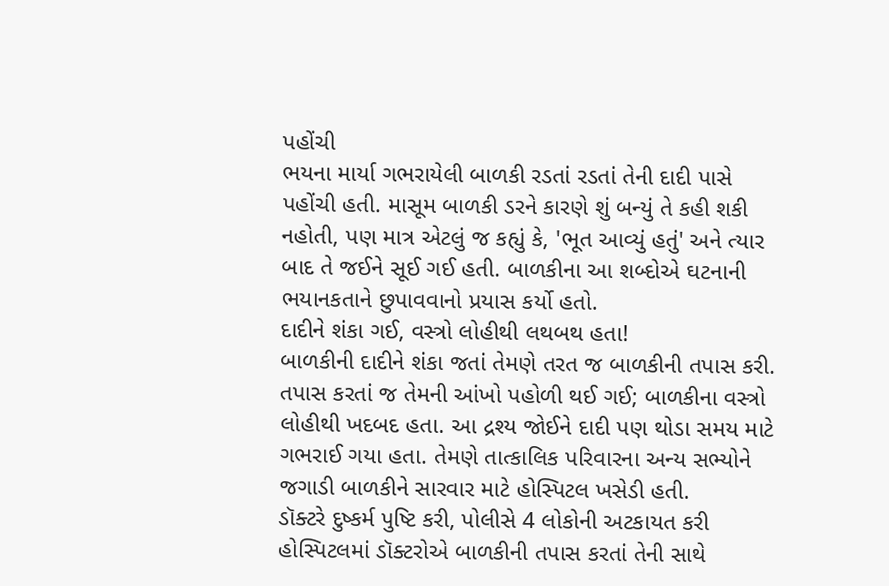પહોંચી
ભયના માર્યા ગભરાયેલી બાળકી રડતાં રડતાં તેની દાદી પાસે પહોંચી હતી. માસૂમ બાળકી ડરને કારણે શું બન્યું તે કહી શકી નહોતી, પણ માત્ર એટલું જ કહ્યું કે, 'ભૂત આવ્યું હતું' અને ત્યાર બાદ તે જઈને સૂઈ ગઈ હતી. બાળકીના આ શબ્દોએ ઘટનાની ભયાનકતાને છુપાવવાનો પ્રયાસ કર્યો હતો.
દાદીને શંકા ગઈ, વસ્ત્રો લોહીથી લથબથ હતા!
બાળકીની દાદીને શંકા જતાં તેમણે તરત જ બાળકીની તપાસ કરી. તપાસ કરતાં જ તેમની આંખો પહોળી થઈ ગઈ; બાળકીના વસ્ત્રો લોહીથી ખદબદ હતા. આ દ્રશ્ય જોઈને દાદી પણ થોડા સમય માટે ગભરાઈ ગયા હતા. તેમણે તાત્કાલિક પરિવારના અન્ય સભ્યોને જગાડી બાળકીને સારવાર માટે હોસ્પિટલ ખસેડી હતી.
ડૉક્ટરે દુષ્કર્મ પુષ્ટિ કરી, પોલીસે 4 લોકોની અટકાયત કરી
હોસ્પિટલમાં ડૉક્ટરોએ બાળકીની તપાસ કરતાં તેની સાથે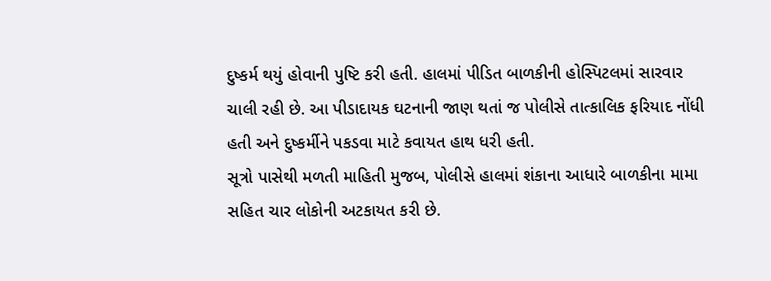દુષ્કર્મ થયું હોવાની પુષ્ટિ કરી હતી. હાલમાં પીડિત બાળકીની હોસ્પિટલમાં સારવાર ચાલી રહી છે. આ પીડાદાયક ઘટનાની જાણ થતાં જ પોલીસે તાત્કાલિક ફરિયાદ નોંધી હતી અને દુષ્કર્મીને પકડવા માટે કવાયત હાથ ધરી હતી.
સૂત્રો પાસેથી મળતી માહિતી મુજબ, પોલીસે હાલમાં શંકાના આધારે બાળકીના મામા સહિત ચાર લોકોની અટકાયત કરી છે.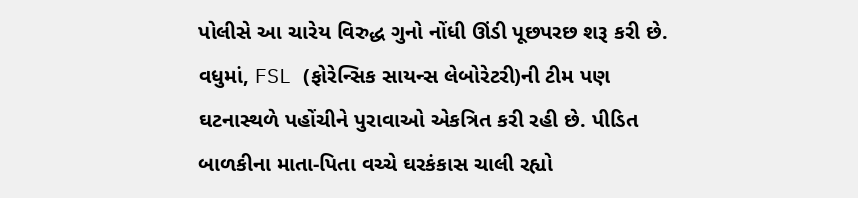પોલીસે આ ચારેય વિરુદ્ધ ગુનો નોંધી ઊંડી પૂછપરછ શરૂ કરી છે. વધુમાં, FSL (ફોરેન્સિક સાયન્સ લેબોરેટરી)ની ટીમ પણ ઘટનાસ્થળે પહોંચીને પુરાવાઓ એકત્રિત કરી રહી છે. પીડિત બાળકીના માતા-પિતા વચ્ચે ઘરકંકાસ ચાલી રહ્યો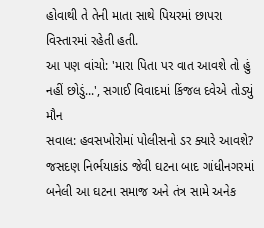હોવાથી તે તેની માતા સાથે પિયરમાં છાપરા વિસ્તારમાં રહેતી હતી.
આ પણ વાંચો: 'મારા પિતા પર વાત આવશે તો હું નહીં છોડું...', સગાઈ વિવાદમાં કિંજલ દવેએ તોડ્યું મૌન
સવાલ: હવસખોરોમાં પોલીસનો ડર ક્યારે આવશે?
જસદણ નિર્ભયાકાંડ જેવી ઘટના બાદ ગાંધીનગરમાં બનેલી આ ઘટના સમાજ અને તંત્ર સામે અનેક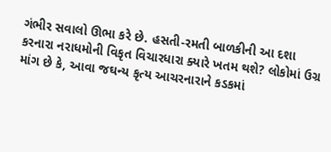ગંભીર સવાલો ઊભા કરે છે. હસતી-રમતી બાળકીની આ દશા કરનારા નરાધમોની વિકૃત વિચારધારા ક્યારે ખતમ થશે? લોકોમાં ઉગ્ર માંગ છે કે, આવા જઘન્ય કૃત્ય આચરનારાને કડકમાં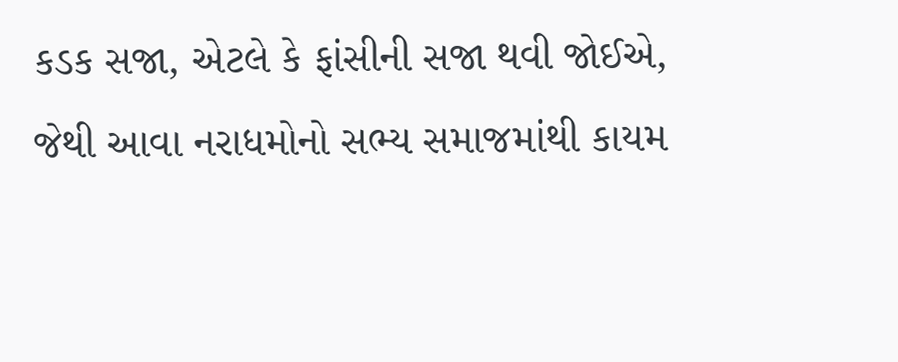કડક સજા, એટલે કે ફાંસીની સજા થવી જોઈએ, જેથી આવા નરાધમોનો સભ્ય સમાજમાંથી કાયમ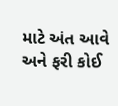માટે અંત આવે અને ફરી કોઈ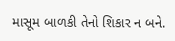માસૂમ બાળકી તેનો શિકાર ન બને.